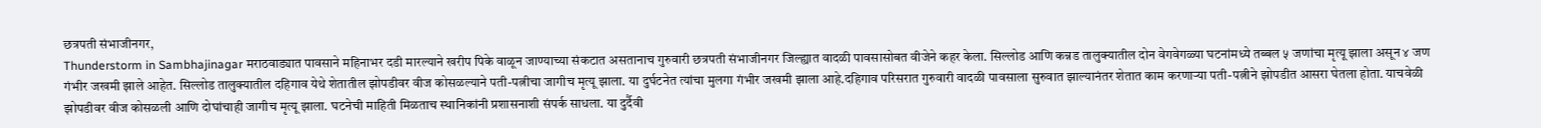छत्रपती संभाजीनगर,
Thunderstorm in Sambhajinagar मराठवाड्यात पावसाने महिनाभर दडी मारल्याने खरीप पिके वाळून जाण्याच्या संकटात असतानाच गुरुवारी छत्रपती संभाजीनगर जिल्ह्यात वादळी पावसासोबत वीजेने कहर केला. सिल्लोड आणि कन्नड तालुक्यातील दोन वेगवेगळ्या घटनांमध्ये तब्बल ५ जणांचा मृत्यू झाला असून ४ जण गंभीर जखमी झाले आहेत. सिल्लोड तालुक्यातील दहिगाव येथे शेतातील झोपडीवर वीज कोसळल्याने पती-पत्नीचा जागीच मृत्यू झाला. या दुर्घटनेत त्यांचा मुलगा गंभीर जखमी झाला आहे.दहिगाव परिसरात गुरुवारी वादळी पावसाला सुरुवात झाल्यानंतर शेतात काम करणाऱ्या पती-पत्नीने झोपडीत आसरा घेतला होता. याचवेळी झोपडीवर वीज कोसळली आणि दोघांचाही जागीच मृत्यू झाला. घटनेची माहिती मिळताच स्थानिकांनी प्रशासनाशी संपर्क साधला. या दुर्दैवी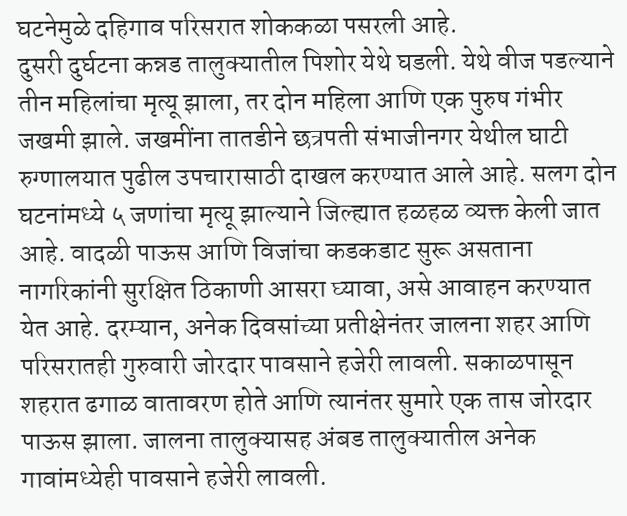घटनेमुळे दहिगाव परिसरात शोककळा पसरली आहे.
दुसरी दुर्घटना कन्नड तालुक्यातील पिशोर येथे घडली. येथे वीज पडल्याने तीन महिलांचा मृत्यू झाला, तर दोन महिला आणि एक पुरुष गंभीर जखमी झाले. जखमींना तातडीने छत्रपती संभाजीनगर येथील घाटी रुग्णालयात पुढील उपचारासाठी दाखल करण्यात आले आहे. सलग दोन घटनांमध्ये ५ जणांचा मृत्यू झाल्याने जिल्ह्यात हळहळ व्यक्त केली जात आहे. वादळी पाऊस आणि विजांचा कडकडाट सुरू असताना नागरिकांनी सुरक्षित ठिकाणी आसरा घ्यावा, असे आवाहन करण्यात येत आहे. दरम्यान, अनेक दिवसांच्या प्रतीक्षेनंतर जालना शहर आणि परिसरातही गुरुवारी जोरदार पावसाने हजेरी लावली. सकाळपासून शहरात ढगाळ वातावरण होते आणि त्यानंतर सुमारे एक तास जोरदार पाऊस झाला. जालना तालुक्यासह अंबड तालुक्यातील अनेक गावांमध्येही पावसाने हजेरी लावली.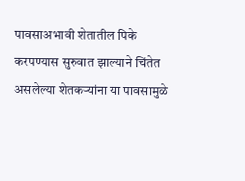पावसाअभावी शेतातील पिके करपण्यास सुरुवात झाल्याने चिंतेत असलेल्या शेतकऱ्यांना या पावसामुळे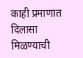काही प्रमाणात दिलासा मिळण्याची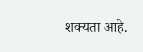शक्यता आहे.